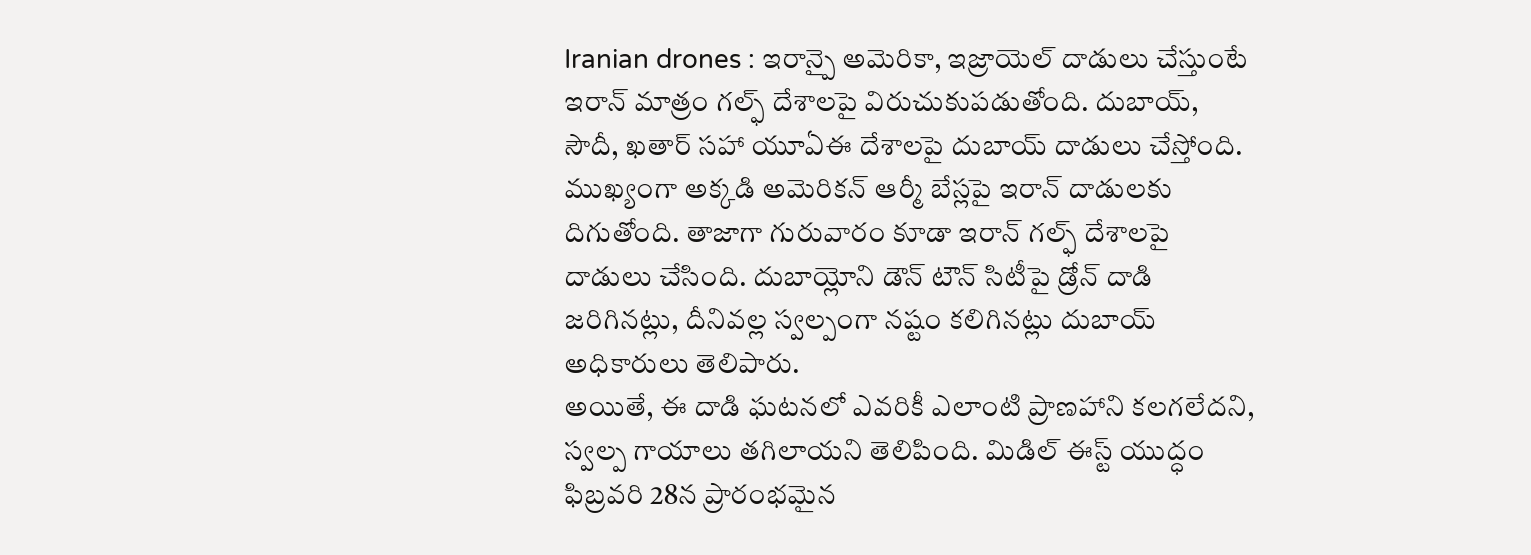Iranian drones : ఇరాన్పై అమెరికా, ఇజ్రాయెల్ దాడులు చేస్తుంటే ఇరాన్ మాత్రం గల్ఫ్ దేశాలపై విరుచుకుపడుతోంది. దుబాయ్, సౌదీ, ఖతార్ సహా యూఏఈ దేశాలపై దుబాయ్ దాడులు చేస్తోంది. ముఖ్యంగా అక్కడి అమెరికన్ ఆర్మీ బేస్లపై ఇరాన్ దాడులకు దిగుతోంది. తాజాగా గురువారం కూడా ఇరాన్ గల్ఫ్ దేశాలపై దాడులు చేసింది. దుబాయ్లోని డౌన్ టౌన్ సిటీపై డ్రోన్ దాడి జరిగినట్లు, దీనివల్ల స్వల్పంగా నష్టం కలిగినట్లు దుబాయ్ అధికారులు తెలిపారు.
అయితే, ఈ దాడి ఘటనలో ఎవరికీ ఎలాంటి ప్రాణహాని కలగలేదని, స్వల్ప గాయాలు తగిలాయని తెలిపింది. మిడిల్ ఈస్ట్ యుద్ధం ఫిబ్రవరి 28న ప్రారంభమైన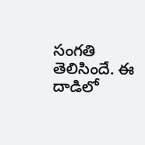సంగతి తెలిసిందే. ఈ దాడిలో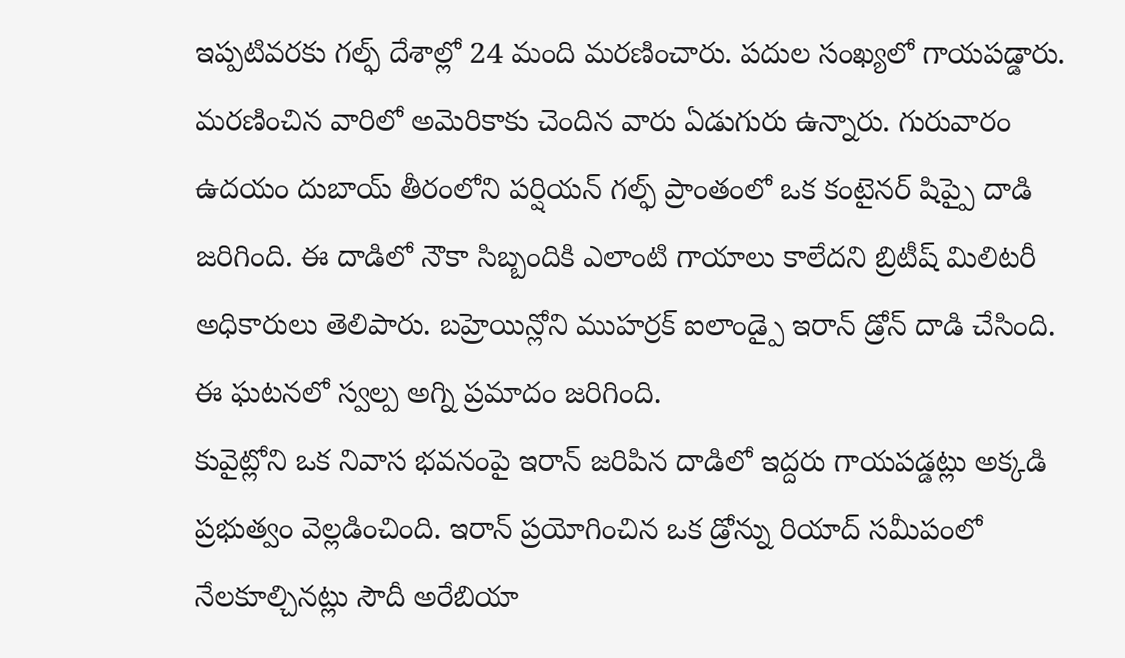ఇప్పటివరకు గల్ఫ్ దేశాల్లో 24 మంది మరణించారు. పదుల సంఖ్యలో గాయపడ్డారు. మరణించిన వారిలో అమెరికాకు చెందిన వారు ఏడుగురు ఉన్నారు. గురువారం ఉదయం దుబాయ్ తీరంలోని పర్షియన్ గల్ఫ్ ప్రాంతంలో ఒక కంటైనర్ షిప్పై దాడి జరిగింది. ఈ దాడిలో నౌకా సిబ్బందికి ఎలాంటి గాయాలు కాలేదని బ్రిటీష్ మిలిటరీ అధికారులు తెలిపారు. బహ్రెయిన్లోని ముహర్రక్ ఐలాండ్పై ఇరాన్ డ్రోన్ దాడి చేసింది. ఈ ఘటనలో స్వల్ప అగ్ని ప్రమాదం జరిగింది.
కువైట్లోని ఒక నివాస భవనంపై ఇరాన్ జరిపిన దాడిలో ఇద్దరు గాయపడ్డట్లు అక్కడి ప్రభుత్వం వెల్లడించింది. ఇరాన్ ప్రయోగించిన ఒక డ్రోన్ను రియాద్ సమీపంలో నేలకూల్చినట్లు సౌదీ అరేబియా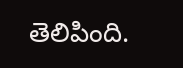తెలిపింది.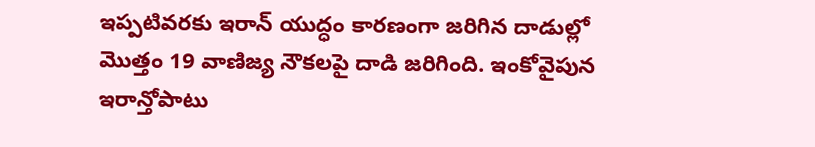ఇప్పటివరకు ఇరాన్ యుద్ధం కారణంగా జరిగిన దాడుల్లో మొత్తం 19 వాణిజ్య నౌకలపై దాడి జరిగింది. ఇంకోవైపున ఇరాన్తోపాటు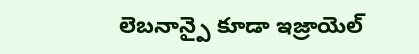లెబనాన్పై కూడా ఇజ్రాయెల్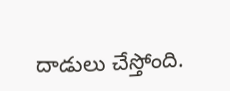దాడులు చేస్తోంది.